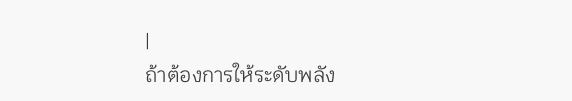|
ถ้าต้องการให้ระดับพลัง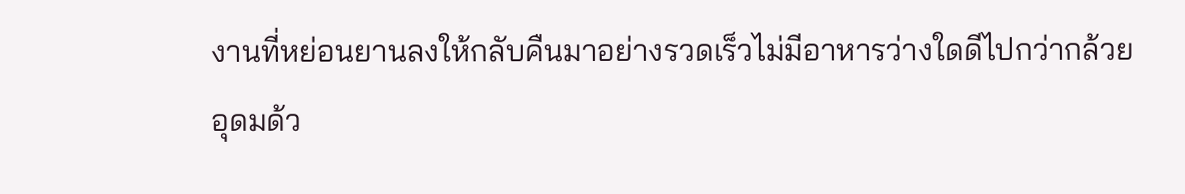งานที่หย่อนยานลงให้กลับคืนมาอย่างรวดเร็วไม่มีอาหารว่างใดดีไปกว่ากล้วย
อุดมด้ว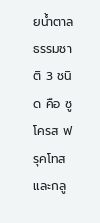ยน้ำตาลธรรมชาติ 3 ชนิด คือ ซูโครส ฟรุคโทส และกลู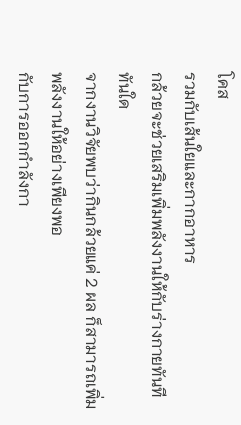โคส
รวมกับเส้นใยและกากอาหาร
กล้วยจะช่วยเสริมเพิ่มพลังงานให้กับร่างกายทันทีทันใด
จากงานวิจัยพบว่ากินกล้วยแค่ 2 ผล ก็สามารถเพิ่มพลังงานให้อย่างเพียงพอ
กับการออกกำลังกา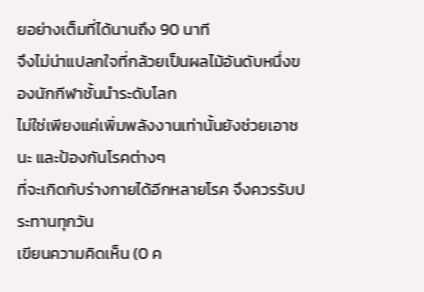ยอย่างเต็มที่ได้นานถึง 90 นาที
จึงไม่น่าแปลกใจที่กล้วยเป็นผลไม้อันดับหนึ่งของนักกีฬาชั้นนำระดับโลก
ไม่ใช่เพียงแค่เพิ่มพลังงานเท่านั้นยังช่วยเอาชนะ และป้องกันโรคต่างๆ
ที่จะเกิดกับร่างกายได้อีกหลายโรค จึงควรรับประทานทุกวัน
เขียนความคิดเห็น (0 ค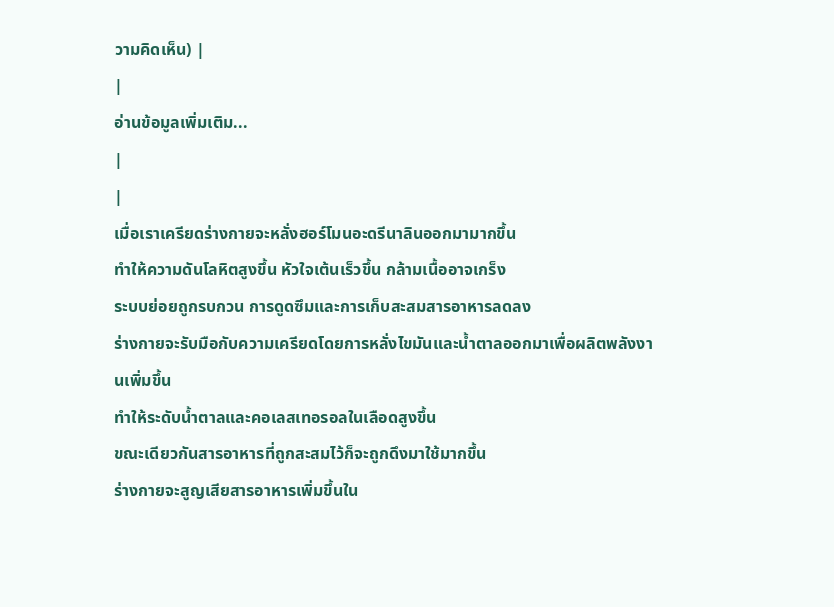วามคิดเห็น) |
|
อ่านข้อมูลเพิ่มเติม...
|
|
เมื่อเราเครียดร่างกายจะหลั่งฮอร์โมนอะดรีนาลินออกมามากขึ้น
ทำให้ความดันโลหิตสูงขึ้น หัวใจเต้นเร็วขึ้น กล้ามเนื้ออาจเกร็ง
ระบบย่อยถูกรบกวน การดูดซึมและการเก็บสะสมสารอาหารลดลง
ร่างกายจะรับมือกับความเครียดโดยการหลั่งไขมันและน้ำตาลออกมาเพื่อผลิตพลังงานเพิ่มขึ้น
ทำให้ระดับน้ำตาลและคอเลสเทอรอลในเลือดสูงขึ้น
ขณะเดียวกันสารอาหารที่ถูกสะสมไว้ก็จะถูกดึงมาใช้มากขึ้น
ร่างกายจะสูญเสียสารอาหารเพิ่มขึ้นใน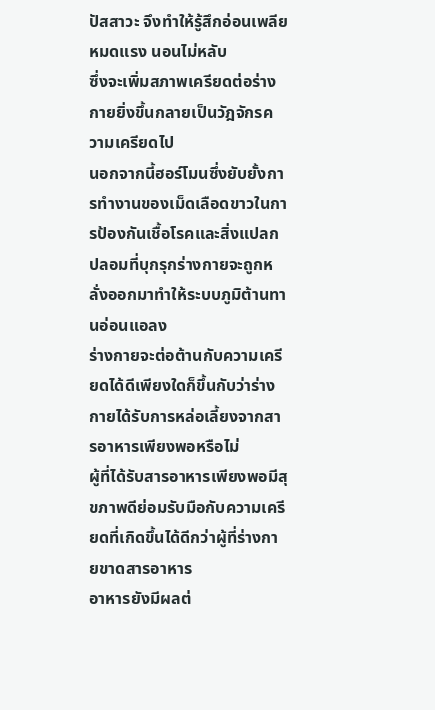ปัสสาวะ จึงทำให้รู้สึกอ่อนเพลีย
หมดแรง นอนไม่หลับ
ซึ่งจะเพิ่มสภาพเครียดต่อร่างกายยิ่งขึ้นกลายเป็นวัฎจักรความเครียดไป
นอกจากนี้ฮอร์โมนซึ่งยับยั้งการทำงานของเม็ดเลือดขาวในการป้องกันเชื้อโรคและสิ่งแปลกปลอมที่บุกรุกร่างกายจะถูกหลั่งออกมาทำให้ระบบภูมิต้านทานอ่อนแอลง
ร่างกายจะต่อต้านกับความเครียดได้ดีเพียงใดก็ขึ้นกับว่าร่างกายได้รับการหล่อเลี้ยงจากสารอาหารเพียงพอหรือไม่
ผู้ที่ได้รับสารอาหารเพียงพอมีสุขภาพดีย่อมรับมือกับความเครียดที่เกิดขึ้นได้ดีกว่าผู้ที่ร่างกายขาดสารอาหาร
อาหารยังมีผลต่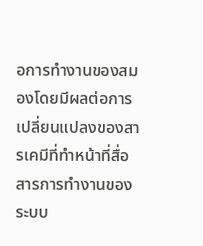อการทำงานของสมองโดยมีผลต่อการเปลี่ยนแปลงของสารเคมีที่ทำหน้าที่สื่อสารการทำงานของระบบ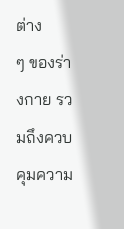ต่าง
ๆ ของร่างกาย รวมถึงควบคุมความ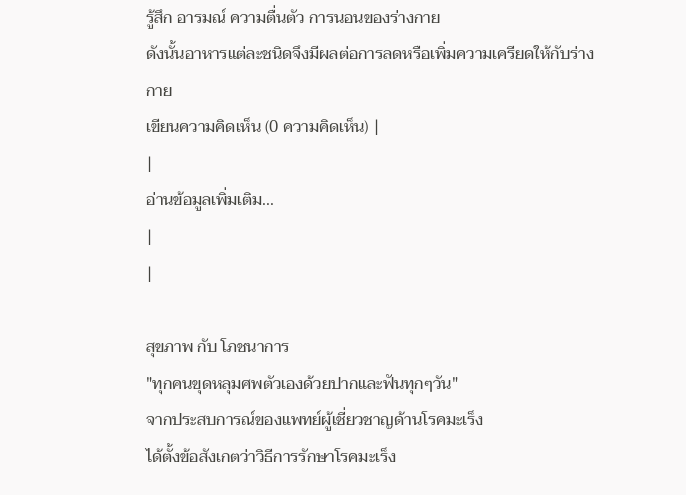รู้สึก อารมณ์ ความตื่นตัว การนอนของร่างกาย
ดังนั้นอาหารแต่ละชนิดจึงมีผลต่อการลดหรือเพิ่มความเครียดให้กับร่างกาย
เขียนความคิดเห็น (0 ความคิดเห็น) |
|
อ่านข้อมูลเพิ่มเติม...
|
|

สุขภาพ กับ โภชนาการ
"ทุกคนขุดหลุมศพตัวเองด้วยปากและฟันทุกๆวัน"
จากประสบการณ์ของแพทย์ผู้เชี่ยวชาญด้านโรคมะเร็ง
ได้ตั้งข้อสังเกตว่าวิธีการรักษาโรคมะเร็ง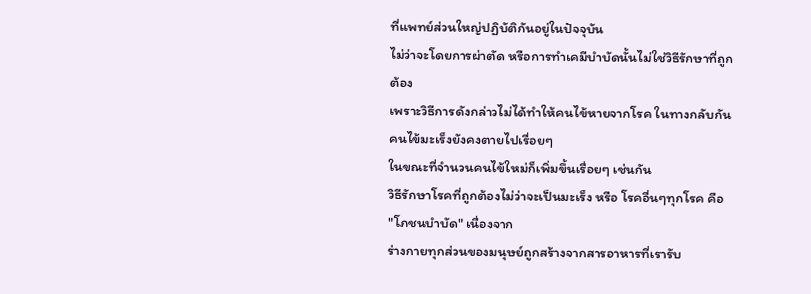ที่แพทย์ส่วนใหญ่ปฏิบัติกันอยู่ในปัจจุบัน
ไม่ว่าจะโดยการผ่าตัด หรือการทำเคมีบำบัดนั้นไม่ใช่วิธีรักษาที่ถูกต้อง
เพราะวิธีการดังกล่าวไม่ได้ทำให้คนไข้หายจากโรค ในทางกลับกัน
คนไข้มะเร็งยังคงตายไปเรื่อยๆ
ในขณะที่จำนวนคนไข้ใหม่ก็เพิ่มขึ้นเรื่อยๆ เช่นกัน
วิธีรักษาโรคที่ถูกต้องไม่ว่าจะเป็นมะเร็ง หรือ โรคอื่นๆทุกโรค คือ
"โภชนบำบัด" เนื่องจาก
ร่างกายทุกส่วนของมนุษย์ถูกสร้างจากสารอาหารที่เรารับ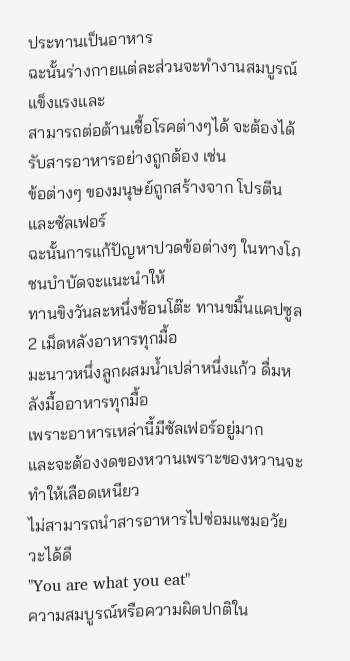ประทานเป็นอาหาร
ฉะนั้นร่างกายแต่ละส่วนจะทำงานสมบูรณ์แข็งแรงและ
สามารถต่อต้านเชื้อโรคต่างๆได้ จะต้องได้รับสารอาหารอย่างถูกต้อง เช่น
ข้อต่างๆ ของมนุษย์ถูกสร้างจาก โปรตีนและซัลเฟอร์
ฉะนั้นการแก้ปัญหาปวดข้อต่างๆ ในทางโภชนบำบัดจะแนะนำให้
ทานขิงวันละหนึ่งช้อนโต๊ะ ทานขมิ้นแคปซูล 2 เม็ดหลังอาหารทุกมื้อ
มะนาวหนึ่งลูกผสมน้ำเปล่าหนึ่งแก้ว ดื่มหลังมื้ออาหารทุกมื้อ
เพราะอาหารเหล่านี้มีซัลเฟอร์อยู่มาก
และจะต้องงดของหวานเพราะของหวานจะทำให้เลือดเหนียว
ไม่สามารถนำสารอาหารไปซ่อมแซมอวัยวะได้ดี
"You are what you eat"
ความสมบูรณ์หรือความผิดปกติใน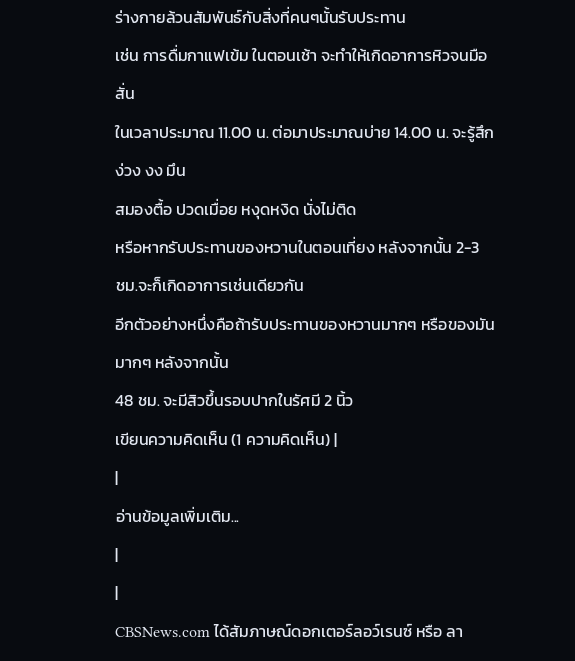ร่างกายล้วนสัมพันธ์กับสิ่งที่คนๆนั้นรับประทาน
เช่น การดื่มกาแฟเข้ม ในตอนเช้า จะทำให้เกิดอาการหิวจนมือสั่น
ในเวลาประมาณ 11.00 น. ต่อมาประมาณบ่าย 14.00 น. จะรู้สึกง่วง งง มึน
สมองตื้อ ปวดเมื่อย หงุดหงิด นั่งไม่ติด
หรือหากรับประทานของหวานในตอนเที่ยง หลังจากนั้น 2-3
ชม.จะก็เกิดอาการเช่นเดียวกัน
อีกตัวอย่างหนึ่งคือถ้ารับประทานของหวานมากๆ หรือของมันมากๆ หลังจากนั้น
48 ชม. จะมีสิวขึ้นรอบปากในรัศมี 2 นิ้ว
เขียนความคิดเห็น (1 ความคิดเห็น) |
|
อ่านข้อมูลเพิ่มเติม...
|
|
CBSNews.com ได้สัมภาษณ์ดอกเตอร์ลอว์เรนซ์ หรือ ลา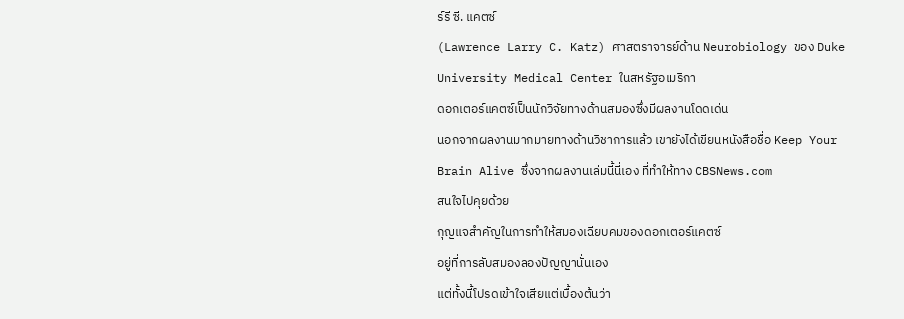ร์รี ซี. แคตซ์
(Lawrence Larry C. Katz) ศาสตราจารย์ด้าน Neurobiology ของ Duke
University Medical Center ในสหรัฐอเมริกา
ดอกเตอร์แคตซ์เป็นนักวิจัยทางด้านสมองซึ่งมีผลงานโดดเด่น
นอกจากผลงานมากมายทางด้านวิชาการแล้ว เขายังได้เขียนหนังสือชื่อ Keep Your
Brain Alive ซึ่งจากผลงานเล่มนี้นี่เอง ที่ทำให้ทาง CBSNews.com
สนใจไปคุยด้วย
กุญแจสำคัญในการทำให้สมองเฉียบคมของดอกเตอร์แคตซ์
อยู่ที่การลับสมองลองปัญญานั่นเอง
แต่ทั้งนี้โปรดเข้าใจเสียแต่เบื้องต้นว่า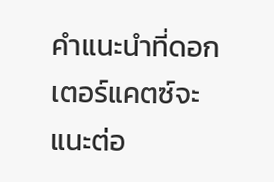คำแนะนำที่ดอกเตอร์แคตซ์จะแนะต่อ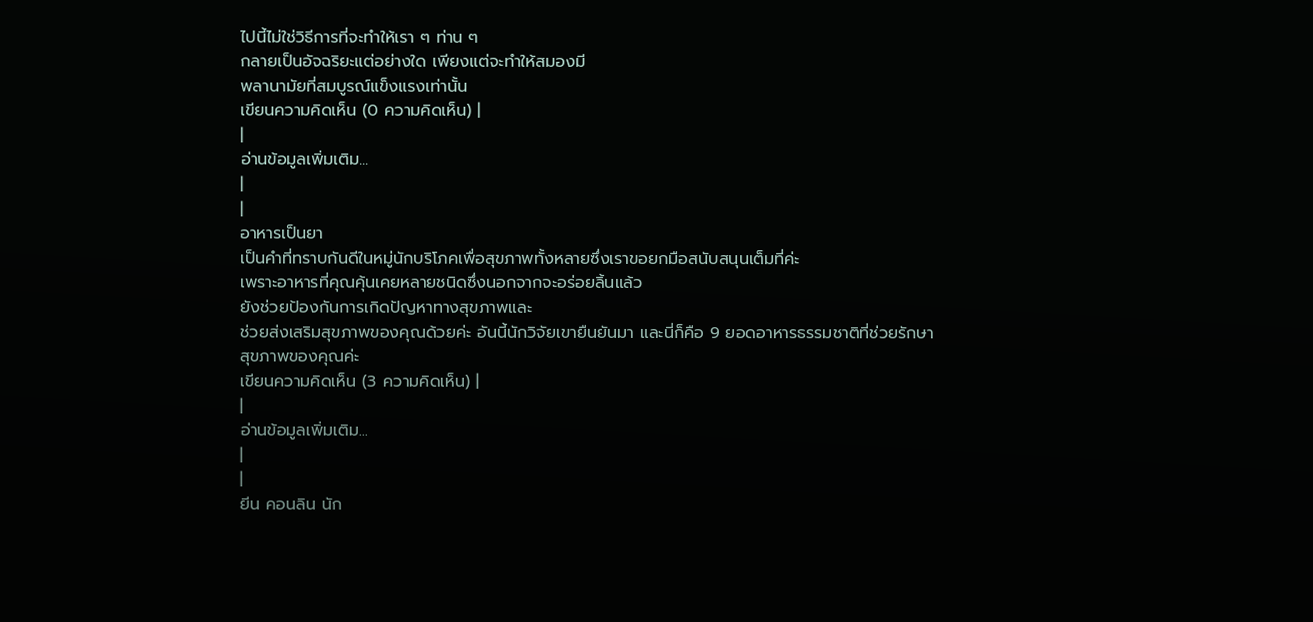ไปนี้ไม่ใช่วิธีการที่จะทำให้เรา ๆ ท่าน ๆ
กลายเป็นอัจฉริยะแต่อย่างใด เพียงแต่จะทำให้สมองมี
พลานามัยที่สมบูรณ์แข็งแรงเท่านั้น
เขียนความคิดเห็น (0 ความคิดเห็น) |
|
อ่านข้อมูลเพิ่มเติม...
|
|
อาหารเป็นยา
เป็นคำที่ทราบกันดีในหมู่นักบริโภคเพื่อสุขภาพทั้งหลายซึ่งเราขอยกมือสนับสนุนเต็มที่ค่ะ
เพราะอาหารที่คุณคุ้นเคยหลายชนิดซึ่งนอกจากจะอร่อยลิ้นแล้ว
ยังช่วยป้องกันการเกิดปัญหาทางสุขภาพและ
ช่วยส่งเสริมสุขภาพของคุณด้วยค่ะ อันนี้นักวิจัยเขายืนยันมา และนี่ก็คือ 9 ยอดอาหารธรรมชาติที่ช่วยรักษา
สุขภาพของคุณค่ะ
เขียนความคิดเห็น (3 ความคิดเห็น) |
|
อ่านข้อมูลเพิ่มเติม...
|
|
ยีน คอนลิน นัก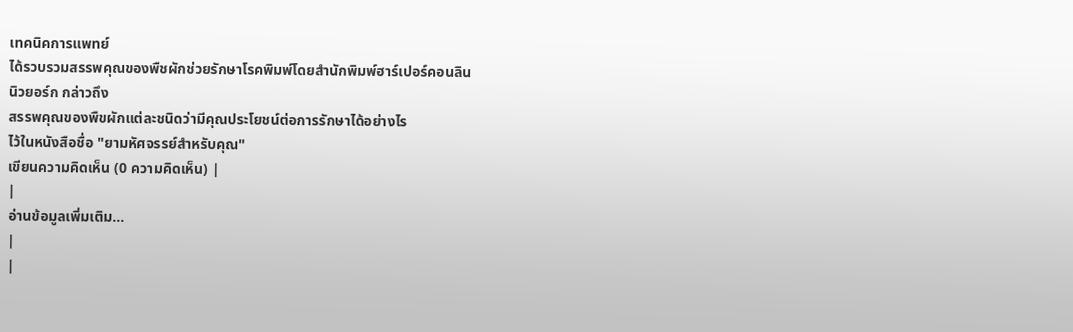เทคนิคการแพทย์
ได้รวบรวมสรรพคุณของพืชผักช่วยรักษาโรคพิมพ์โดยสำนักพิมพ์ฮาร์เปอร์คอนลิน
นิวยอร์ก กล่าวถึง
สรรพคุณของพืขผักแต่ละชนิดว่ามีคุณประโยชน์ต่อการรักษาได้อย่างไร
ไว้ในหนังสือชื่อ "ยามหัศจรรย์สำหรับคุณ"
เขียนความคิดเห็น (0 ความคิดเห็น) |
|
อ่านข้อมูลเพิ่มเติม...
|
|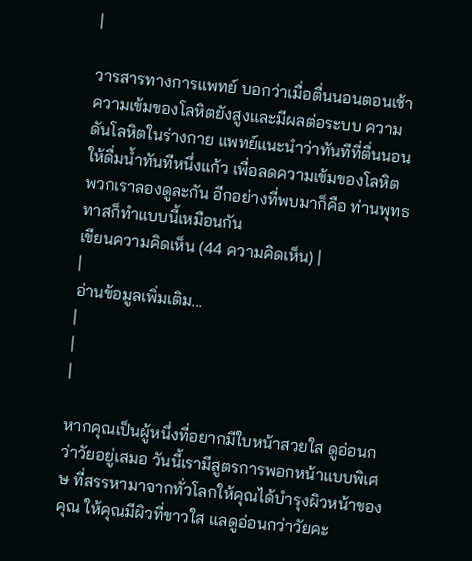|

วารสารทางการแพทย์ บอกว่าเมื่อตื่นนอนตอนเช้า ความเข้มของโลหิตยังสูงและมีผลต่อระบบ ความดันโลหิตในร่างกาย แพทย์แนะนำว่าทันทีที่ตื่นนอนให้ดื่มน้ำทันทีหนึ่งแก้ว เพื่อลดความเข้มของโลหิต พวกเราลองดูละกัน อีกอย่างที่พบมาก็คือ ท่านพุทธทาสก็ทำแบบนี้เหมือนกัน
เขียนความคิดเห็น (44 ความคิดเห็น) |
|
อ่านข้อมูลเพิ่มเติม...
|
|
|

หากคุณเป็นผู้หนึ่งที่อยากมีใบหน้าสวยใส ดูอ่อนกว่าวัยอยู่เสมอ วันนี้เรามีสูตรการพอกหน้าแบบพิเศษ ที่สรรหามาจากทั่วโลกให้คุณได้บำรุงผิวหน้าของคุณ ให้คุณมีผิวที่ขาวใส แลดูอ่อนกว่าวัยคะ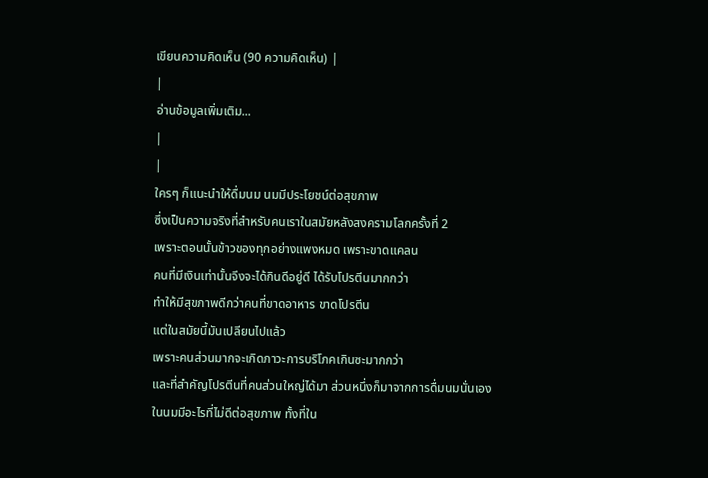เขียนความคิดเห็น (90 ความคิดเห็น) |
|
อ่านข้อมูลเพิ่มเติม...
|
|
ใครๆ ก็แนะนำให้ดื่มนม นมมีประโยชน์ต่อสุขภาพ
ซึ่งเป็นความจริงที่สำหรับคนเราในสมัยหลังสงครามโลกครั้งที่ 2
เพราะตอนนั้นข้าวของทุกอย่างแพงหมด เพราะขาดแคลน
คนที่มีเงินเท่านั้นจึงจะได้กินดีอยู่ดี ได้รับโปรตีนมากกว่า
ทำให้มีสุขภาพดีกว่าคนที่ขาดอาหาร ขาดโปรตีน
แต่ในสมัยนี้มันเปลียนไปแล้ว
เพราะคนส่วนมากจะเกิดภาวะการบริโภคเกินซะมากกว่า
และที่สำคัญโปรตีนที่คนส่วนใหญ่ได้มา ส่วนหนึ่งก็มาจากการดื่มนมนั่นเอง
ในนมมีอะไรที่ไม่ดีต่อสุขภาพ ทั้งที่ใน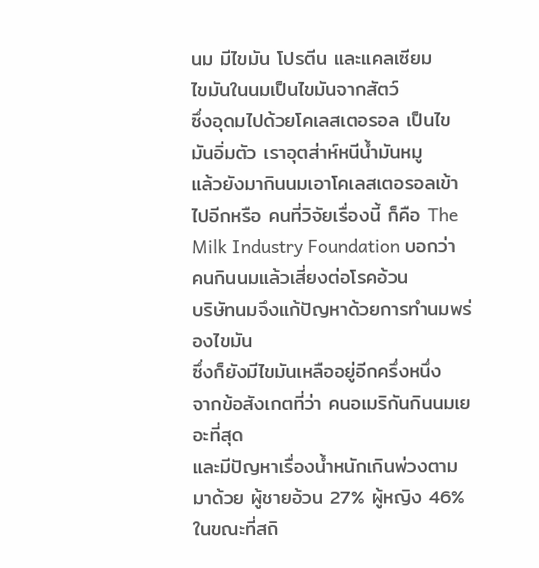นม มีไขมัน โปรตีน และแคลเซียม
ไขมันในนมเป็นไขมันจากสัตว์
ซึ่งอุดมไปด้วยโคเลสเตอรอล เป็นไขมันอิ่มตัว เราอุตส่าห์หนีน้ำมันหมู
แล้วยังมากินนมเอาโคเลสเตอรอลเข้าไปอีกหรือ คนที่วิจัยเรื่องนี้ ก็คือ The
Milk Industry Foundation บอกว่า คนกินนมแล้วเสี่ยงต่อโรคอ้วน
บริษัทนมจึงแก้ปัญหาด้วยการทำนมพร่องไขมัน
ซึ่งก็ยังมีไขมันเหลืออยู่อีกครึ่งหนึ่ง
จากข้อสังเกตที่ว่า คนอเมริกันกินนมเยอะที่สุด
และมีปัญหาเรื่องน้ำหนักเกินพ่วงตามมาด้วย ผู้ชายอ้วน 27% ผู้หญิง 46%
ในขณะที่สถิ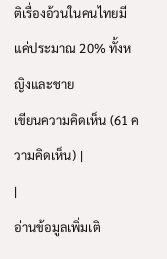ติเรื่องอ้วนในคนไทยมีแค่ประมาณ 20% ทั้งหญิงและชาย
เขียนความคิดเห็น (61 ความคิดเห็น) |
|
อ่านข้อมูลเพิ่มเติ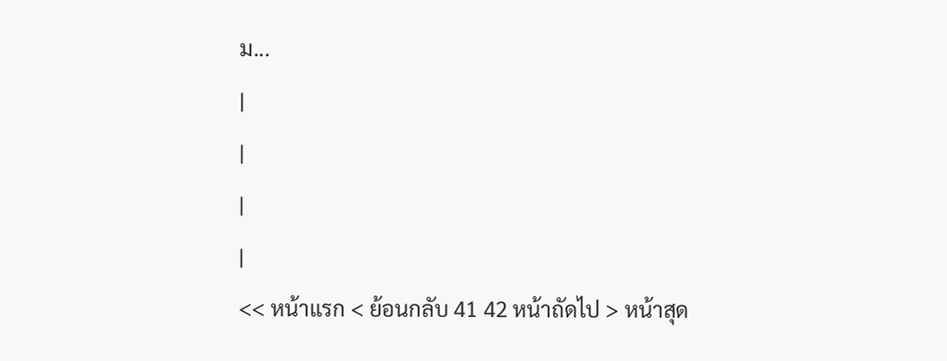ม...
|
|
|
|
<< หน้าแรก < ย้อนกลับ 41 42 หน้าถัดไป > หน้าสุด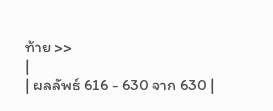ท้าย >>
|
| ผลลัพธ์ 616 - 630 จาก 630 |